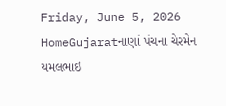Friday, June 5, 2026
HomeGujaratનાણાં પંચના ચેરમેન યમલભાઇ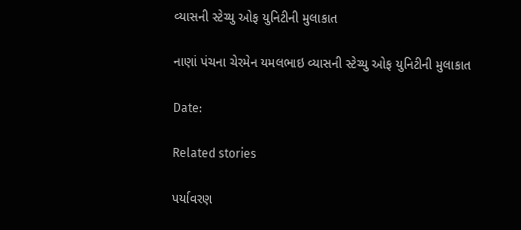વ્યાસની સ્ટેચ્યુ ઓફ યુનિટીની મુલાકાત

નાણાં પંચના ચેરમેન યમલભાઇ વ્યાસની સ્ટેચ્યુ ઓફ યુનિટીની મુલાકાત

Date:

Related stories

પર્યાવરણ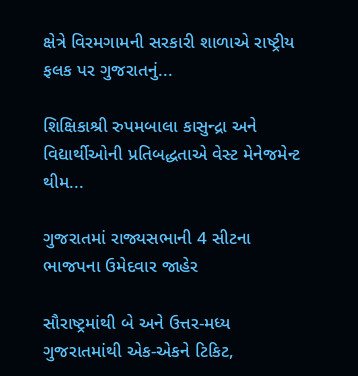ક્ષેત્રે વિરમગામની સરકારી શાળાએ રાષ્ટ્રીય ફલક પર ગુજરાતનું...

શિક્ષિકાશ્રી રુપમબાલા કાસુન્દ્રા અને વિદ્યાર્થીઓની પ્રતિબદ્ધતાએ વેસ્ટ મેનેજમેન્ટ થીમ...

ગુજરાતમાં રાજ્યસભાની 4 સીટના ભાજપના ઉમેદવાર જાહેર

સૌરાષ્ટ્રમાંથી બે અને ઉત્તર-મધ્ય ગુજરાતમાંથી એક-એકને ટિકિટ,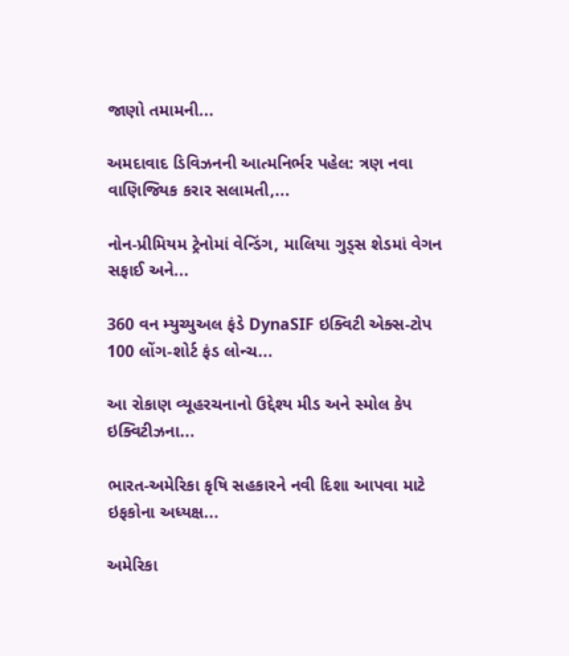જાણો તમામની...

અમદાવાદ ડિવિઝનની આત્મનિર્ભર પહેલ: ત્રણ નવા વાણિજ્યિક કરાર સલામતી,...

નોન-પ્રીમિયમ ટ્રેનોમાં વેન્ડિંગ, માલિયા ગુડ્સ શેડમાં વેગન સફાઈ અને...

360 વન મ્યુચ્યુઅલ ફંડે DynaSIF ઇક્વિટી એક્સ-ટોપ 100 લોંગ-શોર્ટ ફંડ લોન્ચ...

આ રોકાણ વ્યૂહરચનાનો ઉદ્દેશ્ય મીડ અને સ્મોલ કેપ ઇક્વિટીઝના...

ભારત-અમેરિકા કૃષિ સહકારને નવી દિશા આપવા માટે ઇફકોના અધ્યક્ષ...

અમેરિકા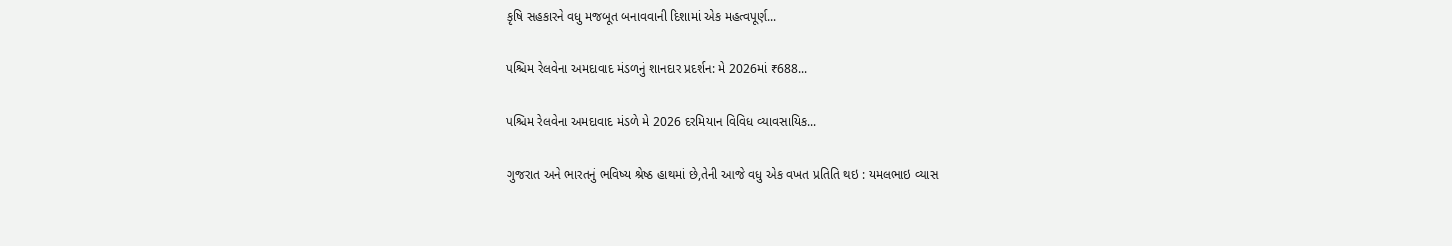કૃષિ સહકારને વધુ મજબૂત બનાવવાની દિશામાં એક મહત્વપૂર્ણ...

પશ્ચિમ રેલવેના અમદાવાદ મંડળનું શાનદાર પ્રદર્શન: મે 2026માં ₹688...

પશ્ચિમ રેલવેના અમદાવાદ મંડળે મે 2026 દરમિયાન વિવિધ વ્યાવસાયિક...

ગુજરાત અને ભારતનું ભવિષ્ય શ્રેષ્ઠ હાથમાં છે,તેની આજે વધુ એક વખત પ્રતિતિ થઇ : યમલભાઇ વ્યાસ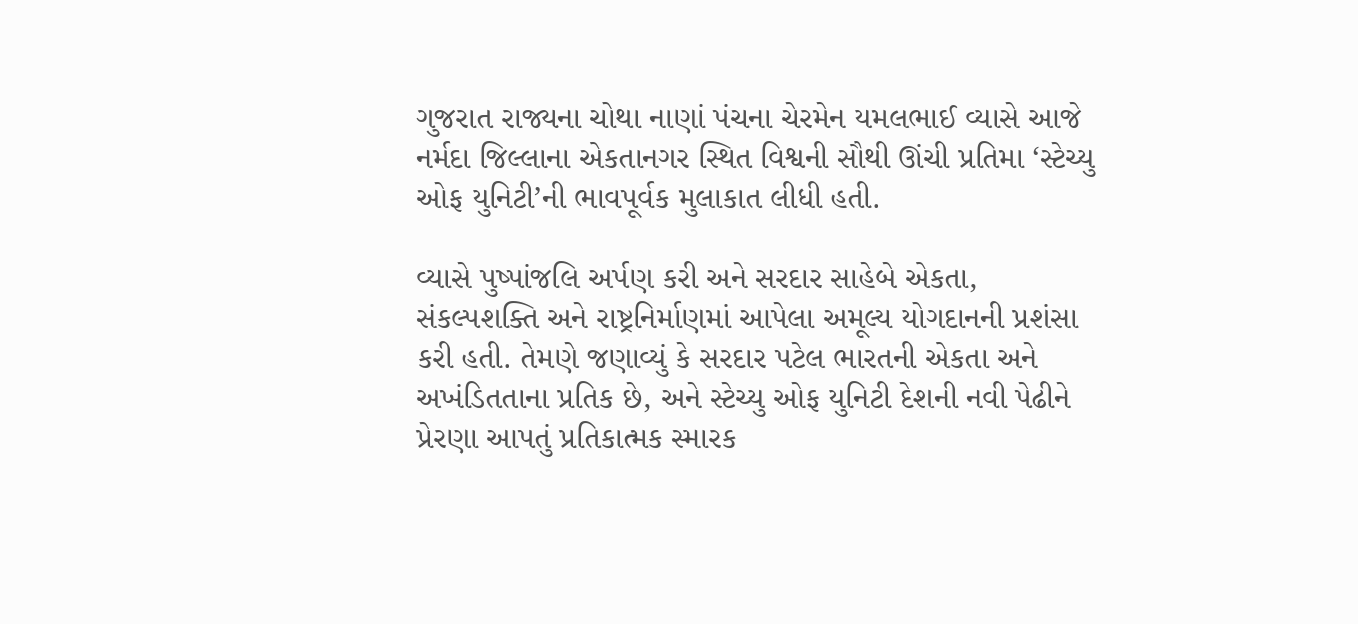ગુજરાત રાજ્યના ચોથા નાણાં પંચના ચેરમેન યમલભાઈ વ્યાસે આજે નર્મદા જિલ્લાના એકતાનગર સ્થિત વિશ્વની સૌથી ઊંચી પ્રતિમા ‘સ્ટેચ્યુ ઓફ યુનિટી’ની ભાવપૂર્વક મુલાકાત લીધી હતી.

વ્યાસે પુષ્પાંજલિ અર્પણ કરી અને સરદાર સાહેબે એકતા, સંકલ્પશક્તિ અને રાષ્ટ્રનિર્માણમાં આપેલા અમૂલ્ય યોગદાનની પ્રશંસા કરી હતી. તેમણે જણાવ્યું કે સરદાર પટેલ ભારતની એકતા અને અખંડિતતાના પ્રતિક છે, અને સ્ટેચ્યુ ઓફ યુનિટી દેશની નવી પેઢીને પ્રેરણા આપતું પ્રતિકાત્મક સ્મારક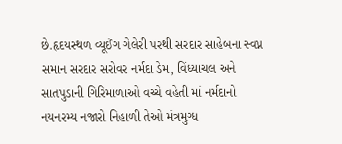છે.હૃદયસ્થળ વ્યૂઈંગ ગેલેરી પરથી સરદાર સાહેબના સ્વપ્ન સમાન સરદાર સરોવર નર્મદા ડેમ, વિંધ્યાચલ અને સાતપુડાની ગિરિમાળાઓ વચ્ચે વહેતી માં નર્મદાનો નયનરમ્ય નજારો નિહાળી તેઓ મંત્રમુગ્ધ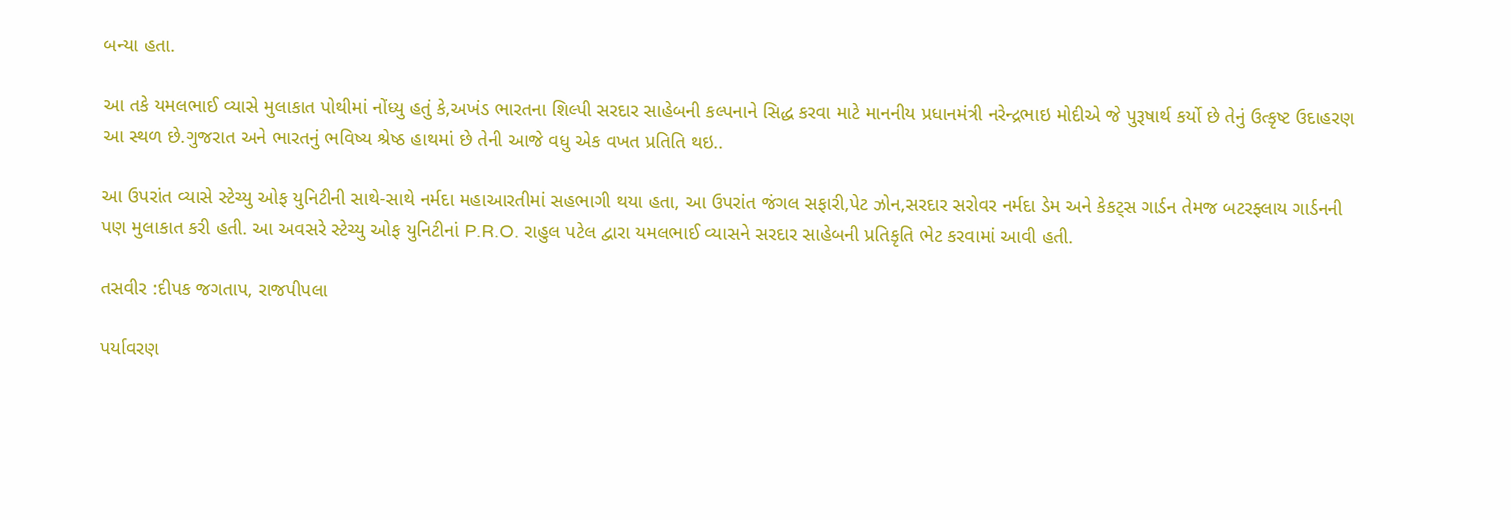બન્યા હતા.

આ તકે યમલભાઈ વ્યાસે મુલાકાત પોથીમાં નોંધ્યુ હતું કે,અખંડ ભારતના શિલ્પી સરદાર સાહેબની કલ્પનાને સિદ્ધ કરવા માટે માનનીય પ્રધાનમંત્રી નરેન્દ્રભાઇ મોદીએ જે પુરૂષાર્થ કર્યો છે તેનું ઉત્કૃષ્ટ ઉદાહરણ આ સ્થળ છે.ગુજરાત અને ભારતનું ભવિષ્ય શ્રેષ્ઠ હાથમાં છે તેની આજે વધુ એક વખત પ્રતિતિ થઇ..

આ ઉપરાંત વ્યાસે સ્ટેચ્યુ ઓફ યુનિટીની સાથે-સાથે નર્મદા મહાઆરતીમાં સહભાગી થયા હતા, આ ઉપરાંત જંગલ સફારી,પેટ ઝોન,સરદાર સરોવર નર્મદા ડેમ અને કેકટ્સ ગાર્ડન તેમજ બટરફ્લાય ગાર્ડનની પણ મુલાકાત કરી હતી. આ અવસરે સ્ટેચ્યુ ઓફ યુનિટીનાં P.R.O. રાહુલ પટેલ દ્વારા યમલભાઈ વ્યાસને સરદાર સાહેબની પ્રતિકૃતિ ભેટ કરવામાં આવી હતી.

તસવીર :દીપક જગતાપ, રાજપીપલા

પર્યાવરણ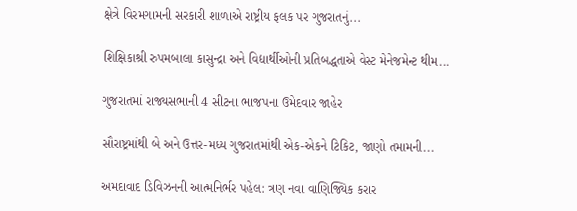ક્ષેત્રે વિરમગામની સરકારી શાળાએ રાષ્ટ્રીય ફલક પર ગુજરાતનું...

શિક્ષિકાશ્રી રુપમબાલા કાસુન્દ્રા અને વિદ્યાર્થીઓની પ્રતિબદ્ધતાએ વેસ્ટ મેનેજમેન્ટ થીમ...

ગુજરાતમાં રાજ્યસભાની 4 સીટના ભાજપના ઉમેદવાર જાહેર

સૌરાષ્ટ્રમાંથી બે અને ઉત્તર-મધ્ય ગુજરાતમાંથી એક-એકને ટિકિટ, જાણો તમામની...

અમદાવાદ ડિવિઝનની આત્મનિર્ભર પહેલ: ત્રણ નવા વાણિજ્યિક કરાર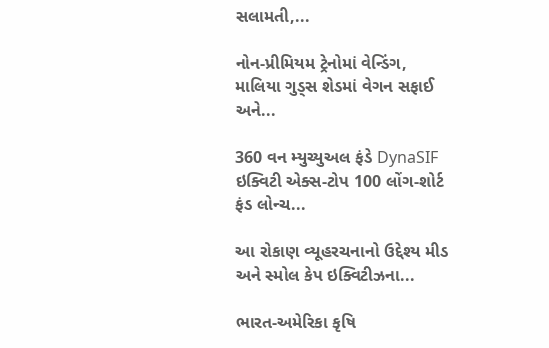સલામતી,...

નોન-પ્રીમિયમ ટ્રેનોમાં વેન્ડિંગ, માલિયા ગુડ્સ શેડમાં વેગન સફાઈ અને...

360 વન મ્યુચ્યુઅલ ફંડે DynaSIF ઇક્વિટી એક્સ-ટોપ 100 લોંગ-શોર્ટ ફંડ લોન્ચ...

આ રોકાણ વ્યૂહરચનાનો ઉદ્દેશ્ય મીડ અને સ્મોલ કેપ ઇક્વિટીઝના...

ભારત-અમેરિકા કૃષિ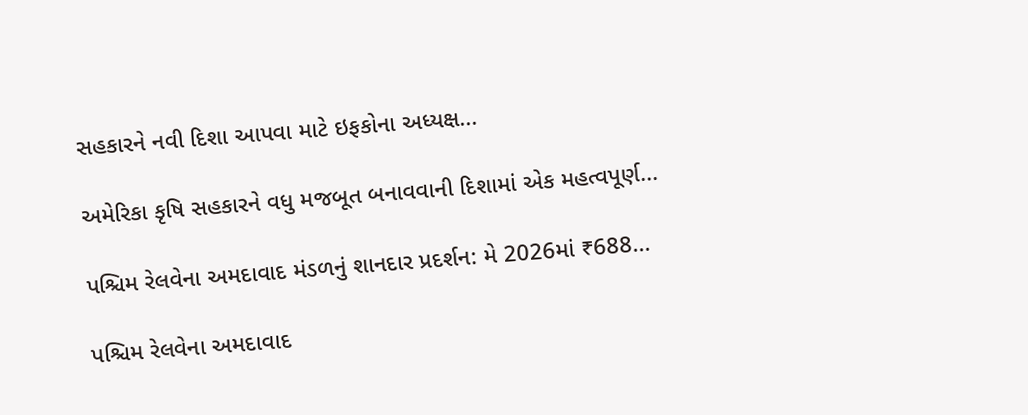સહકારને નવી દિશા આપવા માટે ઇફકોના અધ્યક્ષ...

અમેરિકા કૃષિ સહકારને વધુ મજબૂત બનાવવાની દિશામાં એક મહત્વપૂર્ણ...

પશ્ચિમ રેલવેના અમદાવાદ મંડળનું શાનદાર પ્રદર્શન: મે 2026માં ₹688...

પશ્ચિમ રેલવેના અમદાવાદ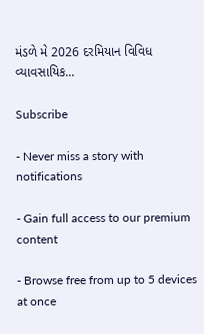મંડળે મે 2026 દરમિયાન વિવિધ વ્યાવસાયિક...

Subscribe

- Never miss a story with notifications

- Gain full access to our premium content

- Browse free from up to 5 devices at once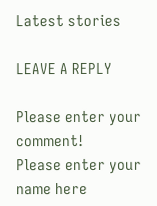Latest stories

LEAVE A REPLY

Please enter your comment!
Please enter your name here